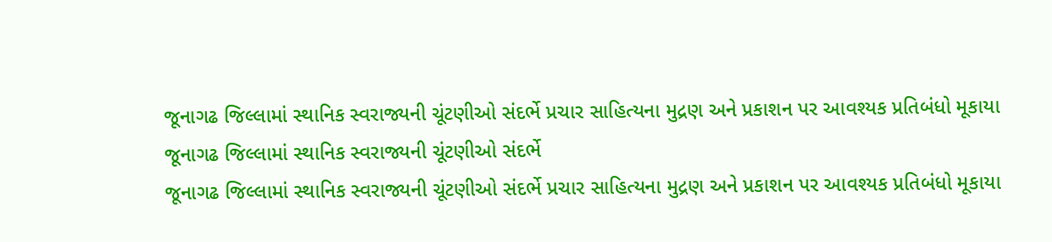જૂનાગઢ જિલ્લામાં સ્થાનિક સ્વરાજ્યની ચૂંટણીઓ સંદર્ભે પ્રચાર સાહિત્યના મુદ્રણ અને પ્રકાશન પર આવશ્યક પ્રતિબંધો મૂકાયા
જૂનાગઢ જિલ્લામાં સ્થાનિક સ્વરાજ્યની ચૂંટણીઓ સંદર્ભે
જૂનાગઢ જિલ્લામાં સ્થાનિક સ્વરાજ્યની ચૂંટણીઓ સંદર્ભે પ્રચાર સાહિત્યના મુદ્રણ અને પ્રકાશન પર આવશ્યક પ્રતિબંધો મૂકાયા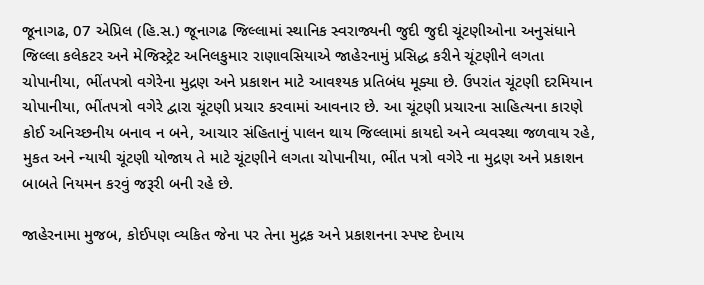જૂનાગઢ, 07 એપ્રિલ (હિ.સ.) જૂનાગઢ જિલ્લામાં સ્થાનિક સ્વરાજ્યની જુદી જુદી ચૂંટણીઓના અનુસંધાને જિલ્લા કલેકટર અને મેજિસ્ટ્રેટ અનિલકુમાર રાણાવસિયાએ જાહેરનામું પ્રસિદ્ધ કરીને ચૂંટણીને લગતા ચોપાનીયા, ભીંતપત્રો વગેરેના મુદ્રણ અને પ્રકાશન માટે આવશ્યક પ્રતિબંધ મૂક્યા છે. ઉપરાંત ચૂંટણી દરમિયાન ચોપાનીયા, ભીંતપત્રો વગેરે દ્વારા ચૂંટણી પ્રચાર કરવામાં આવનાર છે. આ ચૂંટણી પ્રચારના સાહિત્યના કારણે કોઈ અનિચ્છનીય બનાવ ન બને, આચાર સંહિતાનું પાલન થાય જિલ્લામાં કાયદો અને વ્યવસ્થા જળવાય રહે, મુકત અને ન્યાયી ચૂંટણી યોજાય તે માટે ચૂંટણીને લગતા ચોપાનીયા, ભીંત પત્રો વગેરે ના મુદ્રણ અને પ્રકાશન બાબતે નિયમન કરવું જરૂરી બની રહે છે.

જાહેરનામા મુજબ, કોઈપણ વ્યકિત જેના પર તેના મુદ્રક અને પ્રકાશનના સ્પષ્ટ દેખાય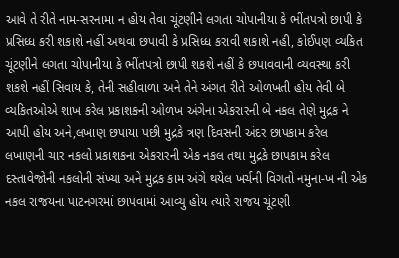આવે તે રીતે નામ-સરનામા ન હોય તેવા ચૂંટણીને લગતા ચોપાનીયા કે ભીંતપત્રો છાપી કે પ્રસિધ્ધ કરી શકાશે નહીં અથવા છપાવી કે પ્રસિધ્ધ કરાવી શકાશે નહી, કોઈપણ વ્યકિત ચૂંટણીને લગતા ચોપાનીયા કે ભીંતપત્રો છાપી શકશે નહીં કે છપાવવાની વ્યવસ્થા કરી શકશે નહીં સિવાય કે, તેની સહીવાળા અને તેને અંગત રીતે ઓળખતી હોય તેવી બે વ્યકિતઓએ શાખ કરેલ પ્રકાશકની ઓળખ અંગેના એકરારની બે નકલ તેણે મુદ્રક ને આપી હોય અને,લખાણ છપાયા પછી મુદ્રકે ત્રણ દિવસની અંદર છાપકામ કરેલ લખાણની ચાર નકલો પ્રકાશકના એકરારની એક નકલ તથા મુદ્રકે છાપકામ કરેલ દસ્તાવેજોની નકલોની સંખ્યા અને મુદ્રક કામ અંગે થયેલ ખર્ચની વિગતો નમુના-ખ ની એક નકલ રાજયના પાટનગરમાં છાપવામાં આવ્યુ હોય ત્યારે રાજય ચૂંટણી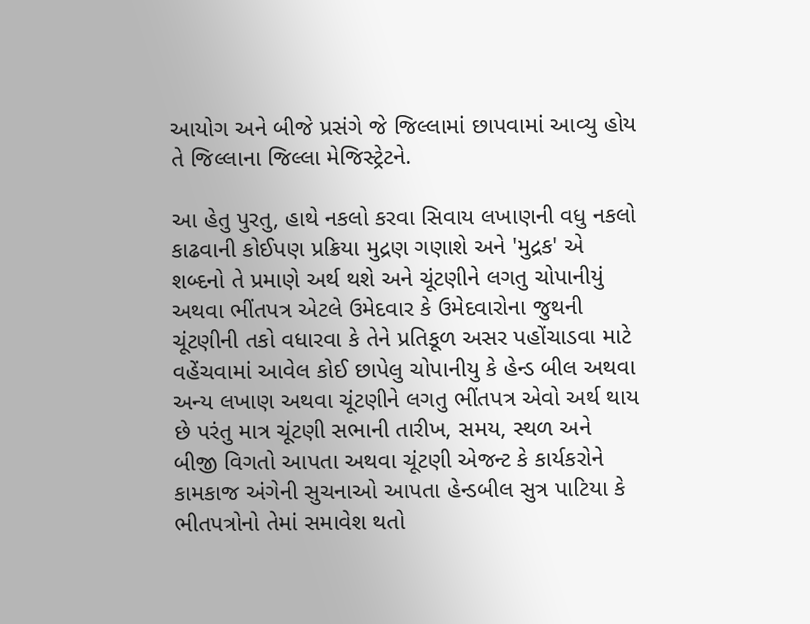આયોગ અને બીજે પ્રસંગે જે જિલ્લામાં છાપવામાં આવ્યુ હોય તે જિલ્લાના જિલ્લા મેજિસ્ટ્રેટને.

આ હેતુ પુરતુ, હાથે નકલો કરવા સિવાય લખાણની વધુ નકલો કાઢવાની કોઈપણ પ્રક્રિયા મુદ્રણ ગણાશે અને 'મુદ્રક' એ શબ્દનો તે પ્રમાણે અર્થ થશે અને ચૂંટણીને લગતુ ચોપાનીયું અથવા ભીંતપત્ર એટલે ઉમેદવાર કે ઉમેદવારોના જુથની ચૂંટણીની તકો વધારવા કે તેને પ્રતિકૂળ અસર પહોંચાડવા માટે વહેંચવામાં આવેલ કોઈ છાપેલુ ચોપાનીયુ કે હેન્ડ બીલ અથવા અન્ય લખાણ અથવા ચૂંટણીને લગતુ ભીંતપત્ર એવો અર્થ થાય છે પરંતુ માત્ર ચૂંટણી સભાની તારીખ, સમય, સ્થળ અને બીજી વિગતો આપતા અથવા ચૂંટણી એજન્ટ કે કાર્યકરોને કામકાજ અંગેની સુચનાઓ આપતા હેન્ડબીલ સુત્ર પાટિયા કે ભીતપત્રોનો તેમાં સમાવેશ થતો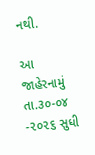નથી.

આ જાહેરનામું તા.૩૦-૦૪ -૨૦૨૬ સુધી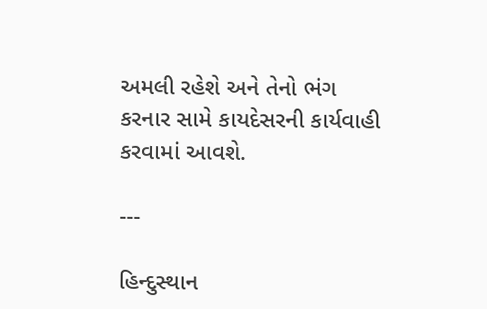અમલી રહેશે અને તેનો ભંગ કરનાર સામે કાયદેસરની કાર્યવાહી કરવામાં આવશે.

---

હિન્દુસ્થાન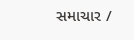સમાચાર /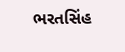ભરતસિંહ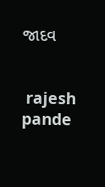જાદવ


 rajesh pande